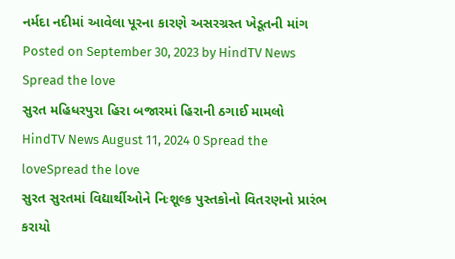નર્મદા નદીમાં આવેલા પૂરના કારણે અસરગ્રસ્ત ખેડૂતની માંગ Posted on September 30, 2023 by HindTV News Spread the love
સુરત મહિધરપુરા હિરા બજારમાં હિરાની ઠગાઈ મામલો HindTV News August 11, 2024 0 Spread the loveSpread the love
સુરત સુરતમાં વિદ્યાર્થીઓને નિઃશૂલ્ક પુસ્તકોનો વિતરણનો પ્રારંભ કરાયો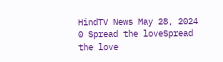HindTV News May 28, 2024 0 Spread the loveSpread the love